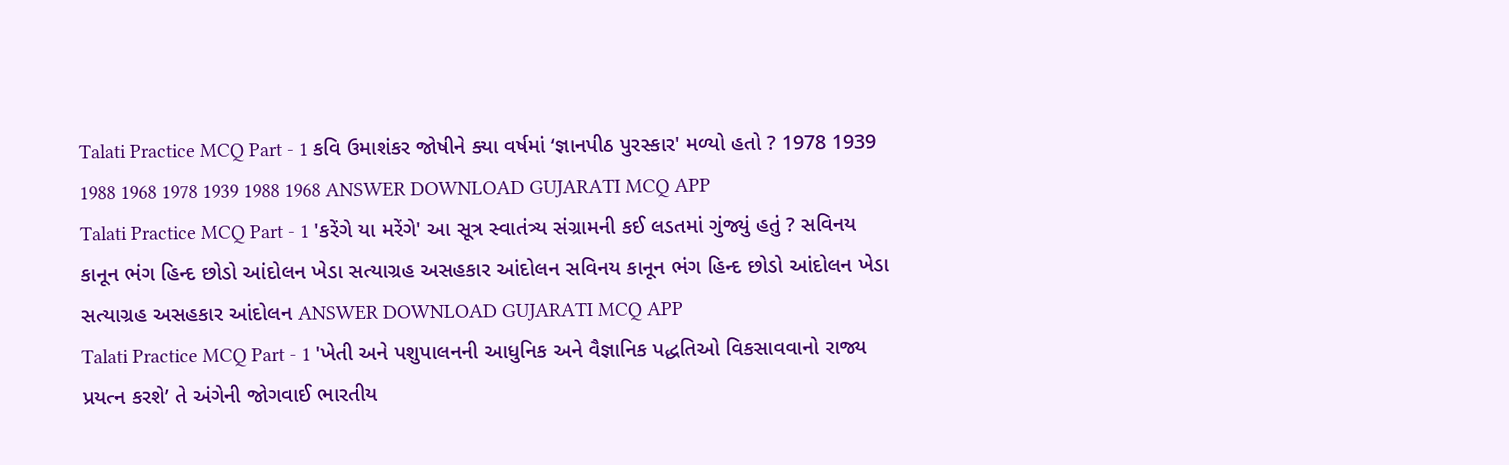Talati Practice MCQ Part - 1 કવિ ઉમાશંકર જોષીને ક્યા વર્ષમાં ‘જ્ઞાનપીઠ પુરસ્કાર' મળ્યો હતો ? 1978 1939 1988 1968 1978 1939 1988 1968 ANSWER DOWNLOAD GUJARATI MCQ APP
Talati Practice MCQ Part - 1 'કરેંગે યા મરેંગે' આ સૂત્ર સ્વાતંત્ર્ય સંગ્રામની કઈ લડતમાં ગુંજ્યું હતું ? સવિનય કાનૂન ભંગ હિન્દ છોડો આંદોલન ખેડા સત્યાગ્રહ અસહકાર આંદોલન સવિનય કાનૂન ભંગ હિન્દ છોડો આંદોલન ખેડા સત્યાગ્રહ અસહકાર આંદોલન ANSWER DOWNLOAD GUJARATI MCQ APP
Talati Practice MCQ Part - 1 'ખેતી અને પશુપાલનની આધુનિક અને વૈજ્ઞાનિક પદ્ધતિઓ વિકસાવવાનો રાજ્ય પ્રયત્ન કરશે’ તે અંગેની જોગવાઈ ભારતીય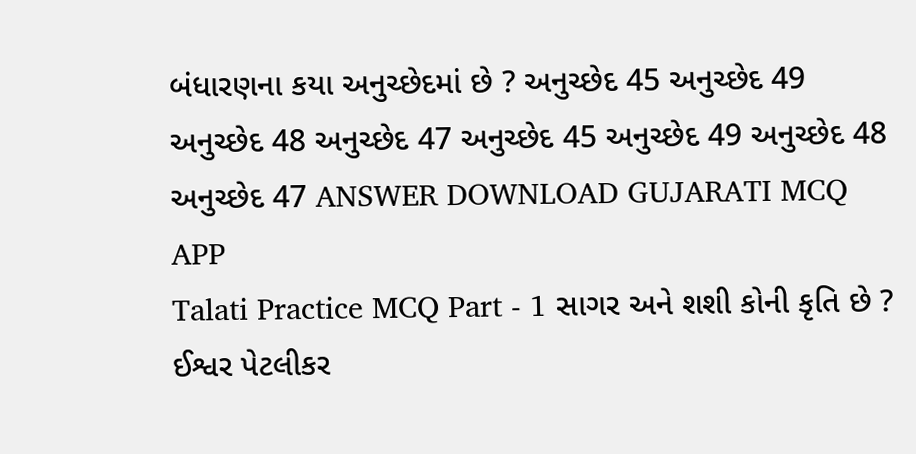બંધારણના કયા અનુચ્છેદમાં છે ? અનુચ્છેદ 45 અનુચ્છેદ 49 અનુચ્છેદ 48 અનુચ્છેદ 47 અનુચ્છેદ 45 અનુચ્છેદ 49 અનુચ્છેદ 48 અનુચ્છેદ 47 ANSWER DOWNLOAD GUJARATI MCQ APP
Talati Practice MCQ Part - 1 સાગર અને શશી કોની કૃતિ છે ? ઈશ્વર પેટલીકર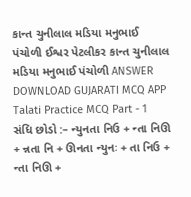કાન્ત ચુનીલાલ મડિયા મનુભાઈ પંચોળી ઈશ્વર પેટલીકર કાન્ત ચુનીલાલ મડિયા મનુભાઈ પંચોળી ANSWER DOWNLOAD GUJARATI MCQ APP
Talati Practice MCQ Part - 1 સંધિ છોડો :– ન્યુનતા નિઉ + ન્તા નિઊ + ન્નતા નિ + ઊનતા ન્યુનઃ + તા નિઉ + ન્તા નિઊ +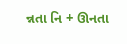ન્નતા નિ + ઊનતા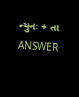ન્યુનઃ + તા ANSWER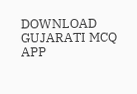DOWNLOAD GUJARATI MCQ APP